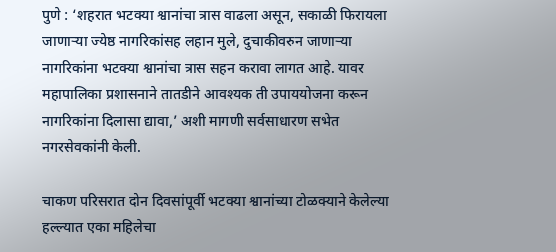पुणे : ‘शहरात भटक्या श्वानांचा त्रास वाढला असून, सकाळी फिरायला जाणाऱ्या ज्येष्ठ नागरिकांसह लहान मुले, दुचाकीवरुन जाणाऱ्या नागरिकांना भटक्या श्वानांचा त्रास सहन करावा लागत आहे. यावर महापालिका प्रशासनाने तातडीने आवश्यक ती उपाययोजना करून नागरिकांना दिलासा द्यावा,’ अशी मागणी सर्वसाधारण सभेत नगरसेवकांनी केली.

चाकण परिसरात दोन दिवसांपूर्वी भटक्या श्वानांच्या टोळक्याने केलेल्या हल्ल्यात एका महिलेचा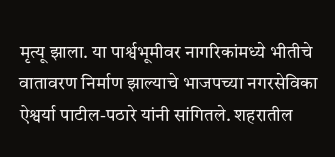मृत्यू झाला. या पार्श्वभूमीवर नागरिकांमध्ये भीतीचे वातावरण निर्माण झाल्याचे भाजपच्या नगरसेविका ऐश्वर्या पाटील-पठारे यांनी सांगितले. शहरातील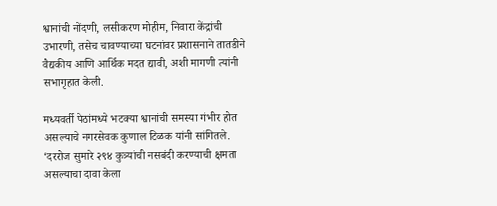श्वानांची नोंदणी, लसीकरण मोहीम, निवारा केंद्रांची उभारणी, तसेच चावण्याच्या घटनांवर प्रशासनाने तातडीने वैद्यकीय आणि आर्थिक मदत द्यावी, अशी मागणी त्यांनी सभागृहात केली.

मध्यवर्ती पेठांमध्ये भटक्या श्वानांची समस्या गंभीर होत असल्याचे नगरसेवक कुणाल टिळक यांनी सांगितले. ‘दररोज सुमारे २९४ कुत्र्यांची नसबंदी करण्याची क्षमता असल्याचा दावा केला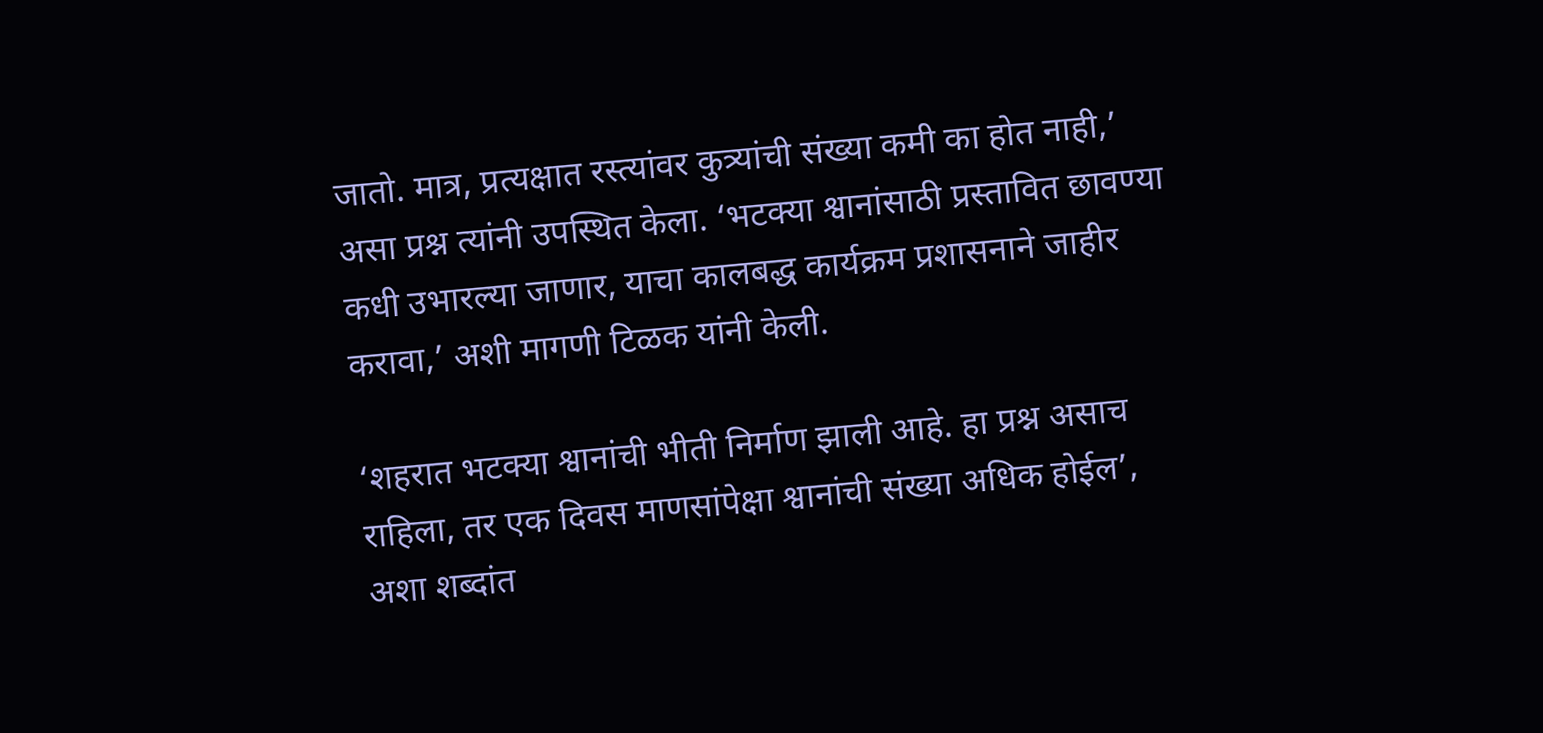जातो. मात्र, प्रत्यक्षात रस्त्यांवर कुत्र्यांची संख्या कमी का होत नाही,’ असा प्रश्न त्यांनी उपस्थित केला. ‘भटक्या श्वानांसाठी प्रस्तावित छावण्या कधी उभारल्या जाणार, याचा कालबद्ध कार्यक्रम प्रशासनाने जाहीर करावा,’ अशी मागणी टिळक यांनी केली.

‘शहरात भटक्या श्वानांची भीती निर्माण झाली आहे. हा प्रश्न असाच राहिला, तर एक दिवस माणसांपेक्षा श्वानांची संख्या अधिक होईल’, अशा शब्दांत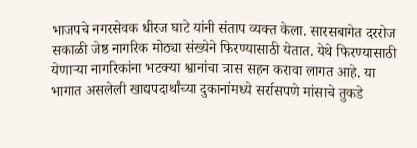भाजपचे नगरसेवक धीरज घाटे यांनी संताप व्यक्त केला. सारसबागेत दररोज सकाळी जेष्ठ नागरिक मोठ्या संख्येने फिरण्यासाठी येतात. येथे फिरण्यासाठी येणाऱ्या नागरिकांना भटक्या श्वानांचा त्रास सहन करावा लागत आहे. या भागात असलेली खाद्यपदार्थांच्या दुकानांमध्ये सर्रासपणे मांसाचे तुकडे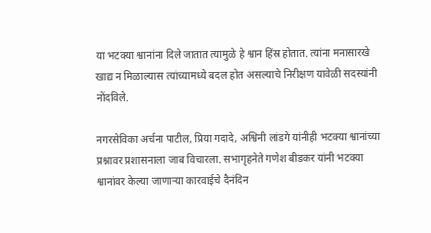या भटक्या श्वानांना दिले जातात त्यामुळे हे श्वान हिंस्र होतात. त्यांना मनासारखे खाद्य न मिळाल्यास त्यांच्यामध्ये बदल होत असल्याचे निरीक्षण यावेळी सदस्यांनी नोंदविले.

नगरसेविका अर्चना पाटील, प्रिया गदादे, अश्विनी लांडगे यांनीही भटक्या श्वानांच्या प्रश्नावर प्रशासनाला जाब विचारला. सभागृहनेते गणेश बीडकर यांनी भटक्या श्वानांवर केल्या जाणाऱ्या कारवाईचे दैनंदिन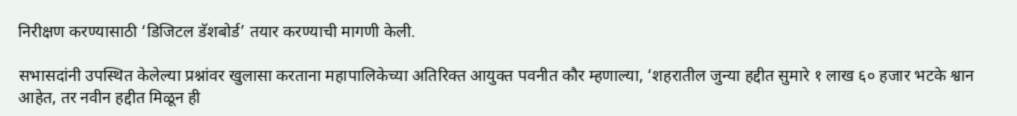निरीक्षण करण्यासाठी ‘डिजिटल डॅशबोर्ड’ तयार करण्याची मागणी केली.

सभासदांनी उपस्थित केलेल्या प्रश्नांवर खुलासा करताना महापालिकेच्या अतिरिक्त आयुक्त पवनीत कौर म्हणाल्या, ‘शहरातील जुन्या हद्दीत सुमारे १ लाख ६० हजार भटके श्वान आहेत, तर नवीन हद्दीत मिळून ही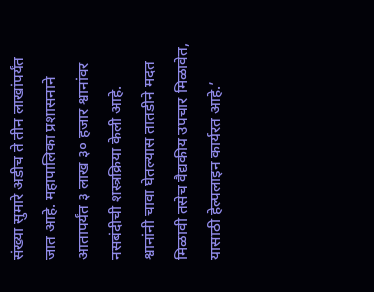संख्या सुमारे अडीच ते तीन लाखांपर्यंत जात आहे. महापालिका प्रशासनाने आतापर्यंत ३ लाख ३० हजार श्वानांवर नसबंदीची शस्त्रक्रिया केली आहे. श्वानांनी चावा घेतल्यास तातडीने मदत मिळावी तसेच वैद्यकीय उपचार मिळावेत, यासाठी हेल्पलाइन कार्यरत आहे.’